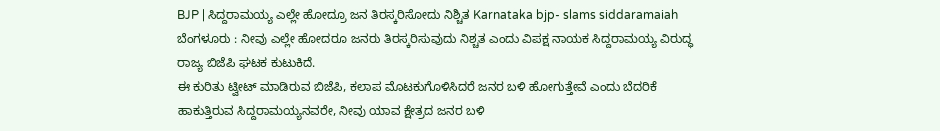BJP | ಸಿದ್ದರಾಮಯ್ಯ ಎಲ್ಲೇ ಹೋದ್ರೂ ಜನ ತಿರಸ್ಕರಿಸೋದು ನಿಶ್ಚಿತ Karnataka bjp- slams siddaramaiah
ಬೆಂಗಳೂರು : ನೀವು ಎಲ್ಲೇ ಹೋದರೂ ಜನರು ತಿರಸ್ಕರಿಸುವುದು ನಿಶ್ಚತ ಎಂದು ವಿಪಕ್ಷ ನಾಯಕ ಸಿದ್ದರಾಮಯ್ಯ ವಿರುದ್ಧ ರಾಜ್ಯ ಬಿಜೆಪಿ ಘಟಕ ಕುಟುಕಿದೆ.
ಈ ಕುರಿತು ಟ್ವೀಟ್ ಮಾಡಿರುವ ಬಿಜೆಪಿ, ಕಲಾಪ ಮೊಟಕುಗೊಳಿಸಿದರೆ ಜನರ ಬಳಿ ಹೋಗುತ್ತೇವೆ ಎಂದು ಬೆದರಿಕೆ ಹಾಕುತ್ತಿರುವ ಸಿದ್ದರಾಮಯ್ಯನವರೇ, ನೀವು ಯಾವ ಕ್ಷೇತ್ರದ ಜನರ ಬಳಿ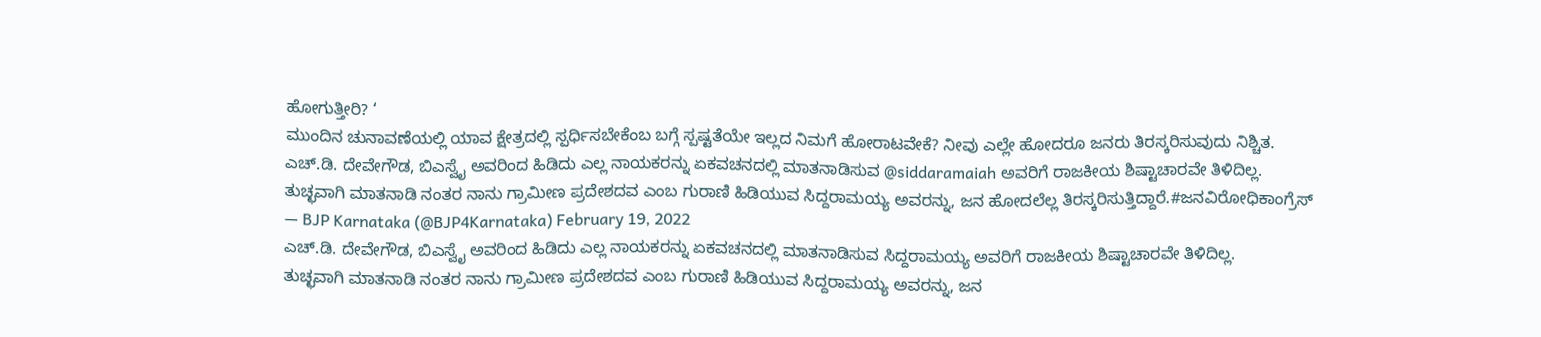ಹೋಗುತ್ತೀರಿ? ‘
ಮುಂದಿನ ಚುನಾವಣೆಯಲ್ಲಿ ಯಾವ ಕ್ಷೇತ್ರದಲ್ಲಿ ಸ್ಪರ್ಧಿಸಬೇಕೆಂಬ ಬಗ್ಗೆ ಸ್ಪಷ್ಟತೆಯೇ ಇಲ್ಲದ ನಿಮಗೆ ಹೋರಾಟವೇಕೆ? ನೀವು ಎಲ್ಲೇ ಹೋದರೂ ಜನರು ತಿರಸ್ಕರಿಸುವುದು ನಿಶ್ಚಿತ.
ಎಚ್.ಡಿ. ದೇವೇಗೌಡ, ಬಿಎಸ್ವೈ ಅವರಿಂದ ಹಿಡಿದು ಎಲ್ಲ ನಾಯಕರನ್ನು ಏಕವಚನದಲ್ಲಿ ಮಾತನಾಡಿಸುವ @siddaramaiah ಅವರಿಗೆ ರಾಜಕೀಯ ಶಿಷ್ಟಾಚಾರವೇ ತಿಳಿದಿಲ್ಲ.
ತುಚ್ಛವಾಗಿ ಮಾತನಾಡಿ ನಂತರ ನಾನು ಗ್ರಾಮೀಣ ಪ್ರದೇಶದವ ಎಂಬ ಗುರಾಣಿ ಹಿಡಿಯುವ ಸಿದ್ದರಾಮಯ್ಯ ಅವರನ್ನು, ಜನ ಹೋದಲೆಲ್ಲ ತಿರಸ್ಕರಿಸುತ್ತಿದ್ದಾರೆ.#ಜನವಿರೋಧಿಕಾಂಗ್ರೆಸ್
— BJP Karnataka (@BJP4Karnataka) February 19, 2022
ಎಚ್.ಡಿ. ದೇವೇಗೌಡ, ಬಿಎಸ್ವೈ ಅವರಿಂದ ಹಿಡಿದು ಎಲ್ಲ ನಾಯಕರನ್ನು ಏಕವಚನದಲ್ಲಿ ಮಾತನಾಡಿಸುವ ಸಿದ್ದರಾಮಯ್ಯ ಅವರಿಗೆ ರಾಜಕೀಯ ಶಿಷ್ಟಾಚಾರವೇ ತಿಳಿದಿಲ್ಲ.
ತುಚ್ಛವಾಗಿ ಮಾತನಾಡಿ ನಂತರ ನಾನು ಗ್ರಾಮೀಣ ಪ್ರದೇಶದವ ಎಂಬ ಗುರಾಣಿ ಹಿಡಿಯುವ ಸಿದ್ದರಾಮಯ್ಯ ಅವರನ್ನು, ಜನ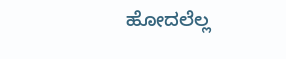ಹೋದಲೆಲ್ಲ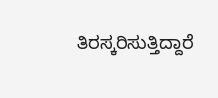ತಿರಸ್ಕರಿಸುತ್ತಿದ್ದಾರೆ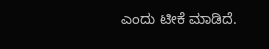ಎಂದು ಟೀಕೆ ಮಾಡಿದೆ.